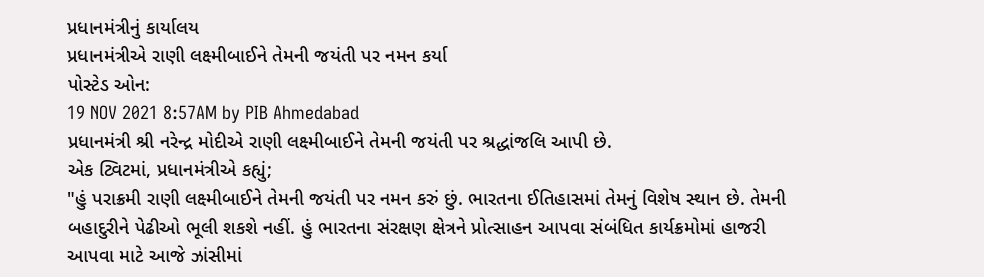પ્રધાનમંત્રીનું કાર્યાલય
પ્રધાનમંત્રીએ રાણી લક્ષ્મીબાઈને તેમની જયંતી પર નમન કર્યા
પોસ્ટેડ ઓન:
19 NOV 2021 8:57AM by PIB Ahmedabad
પ્રધાનમંત્રી શ્રી નરેન્દ્ર મોદીએ રાણી લક્ષ્મીબાઈને તેમની જયંતી પર શ્રદ્ધાંજલિ આપી છે.
એક ટ્વિટમાં, પ્રધાનમંત્રીએ કહ્યું;
"હું પરાક્રમી રાણી લક્ષ્મીબાઈને તેમની જયંતી પર નમન કરું છું. ભારતના ઈતિહાસમાં તેમનું વિશેષ સ્થાન છે. તેમની બહાદુરીને પેઢીઓ ભૂલી શકશે નહીં. હું ભારતના સંરક્ષણ ક્ષેત્રને પ્રોત્સાહન આપવા સંબંધિત કાર્યક્રમોમાં હાજરી આપવા માટે આજે ઝાંસીમાં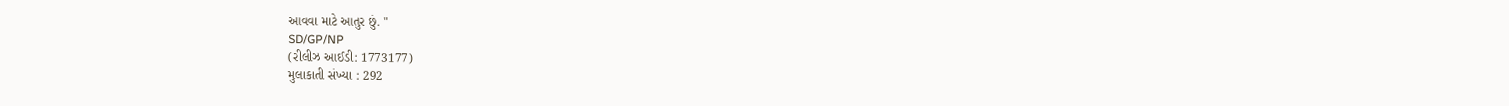આવવા માટે આતુર છું. "
SD/GP/NP
(રીલીઝ આઈડી: 1773177)
મુલાકાતી સંખ્યા : 292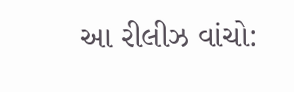આ રીલીઝ વાંચો: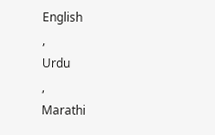English
,
Urdu
,
Marathi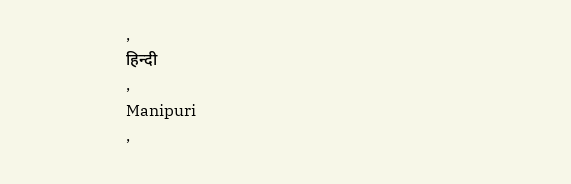,
हिन्दी
,
Manipuri
,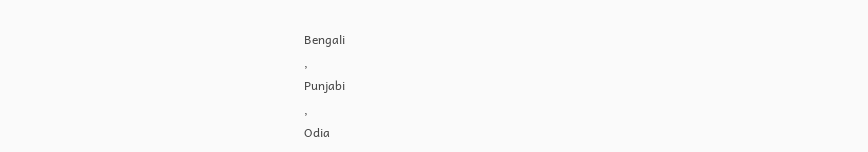Bengali
,
Punjabi
,
Odia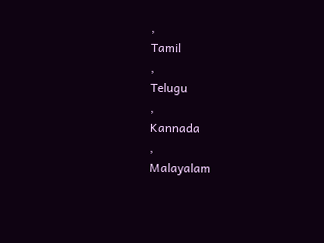,
Tamil
,
Telugu
,
Kannada
,
Malayalam